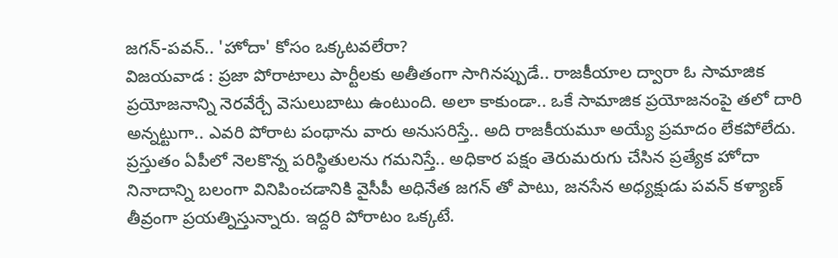జగన్-పవన్.. 'హోదా' కోసం ఒక్కటవలేరా?
విజయవాడ : ప్రజా పోరాటాలు పార్టీలకు అతీతంగా సాగినప్పుడే.. రాజకీయాల ద్వారా ఓ సామాజిక ప్రయోజనాన్ని నెరవేర్చే వెసులుబాటు ఉంటుంది. అలా కాకుండా.. ఒకే సామాజిక ప్రయోజనంపై తలో దారి అన్నట్టుగా.. ఎవరి పోరాట పంథాను వారు అనుసరిస్తే.. అది రాజకీయమూ అయ్యే ప్రమాదం లేకపోలేదు.
ప్రస్తుతం ఏపీలో నెలకొన్న పరిస్థితులను గమనిస్తే.. అధికార పక్షం తెరుమరుగు చేసిన ప్రత్యేక హోదా నినాదాన్ని బలంగా వినిపించడానికి వైసీపీ అధినేత జగన్ తో పాటు, జనసేన అధ్యక్షుడు పవన్ కళ్యాణ్ తీవ్రంగా ప్రయత్నిస్తున్నారు. ఇద్దరి పోరాటం ఒక్కటే.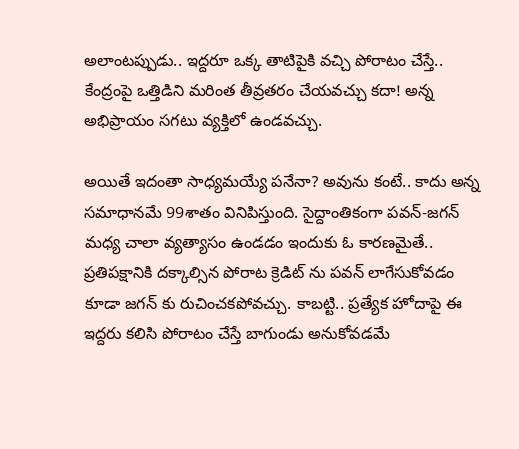అలాంటప్పుడు.. ఇద్దరూ ఒక్క తాటిపైకి వచ్చి పోరాటం చేస్తే.. కేంద్రంపై ఒత్తిడిని మరింత తీవ్రతరం చేయవచ్చు కదా! అన్న అభిప్రాయం సగటు వ్యక్తిలో ఉండవచ్చు.

అయితే ఇదంతా సాధ్యమయ్యే పనేనా? అవును కంటే.. కాదు అన్న సమాధానమే 99శాతం వినిపిస్తుంది. సైద్దాంతికంగా పవన్-జగన్ మధ్య చాలా వ్యత్యాసం ఉండడం ఇందుకు ఓ కారణమైతే.. ప్రతిపక్షానికి దక్కాల్సిన పోరాట క్రెడిట్ ను పవన్ లాగేసుకోవడం కూడా జగన్ కు రుచించకపోవచ్చు. కాబట్టి.. ప్రత్యేక హోదాపై ఈ ఇద్దరు కలిసి పోరాటం చేస్తే బాగుండు అనుకోవడమే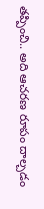తప్పించి.. అది ఆచరణ రూపం దాల్చడం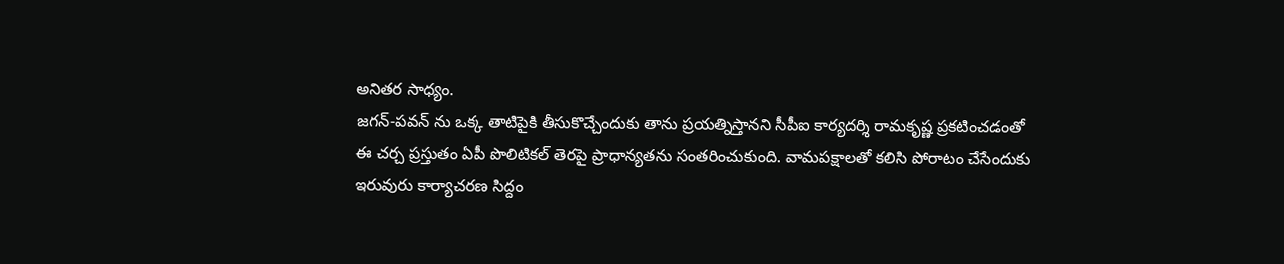అనితర సాధ్యం.
జగన్-పవన్ ను ఒక్క తాటిపైకి తీసుకొచ్చేందుకు తాను ప్రయత్నిస్తానని సీపీఐ కార్యదర్శి రామకృష్ణ ప్రకటించడంతో ఈ చర్చ ప్రస్తుతం ఏపీ పొలిటికల్ తెరపై ప్రాధాన్యతను సంతరించుకుంది. వామపక్షాలతో కలిసి పోరాటం చేసేందుకు ఇరువురు కార్యాచరణ సిద్దం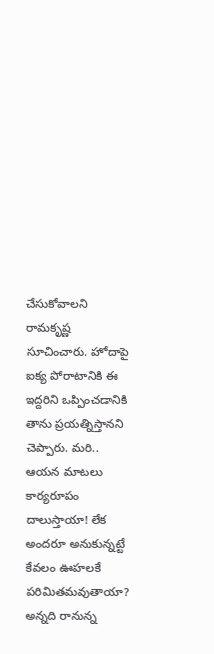చేసుకోవాలని రామకృష్ణ సూచించారు. హోదాపై ఐక్య పోరాటానికి ఈ ఇద్దరిని ఒప్పించడానికి తాను ప్రయత్నిస్తానని చెప్పారు. మరి.. ఆయన మాటలు కార్యరూపం దాలుస్తాయా! లేక అందరూ అనుకున్నట్టే కేవలం ఊహలకే పరిమితమవుతాయా? అన్నది రానున్న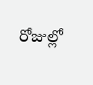రోజుల్లో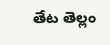తేట తెల్లం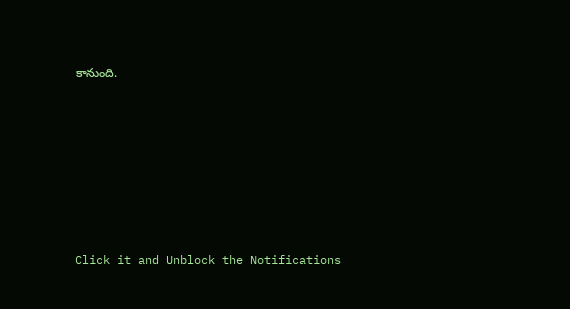కానుంది.












Click it and Unblock the Notifications